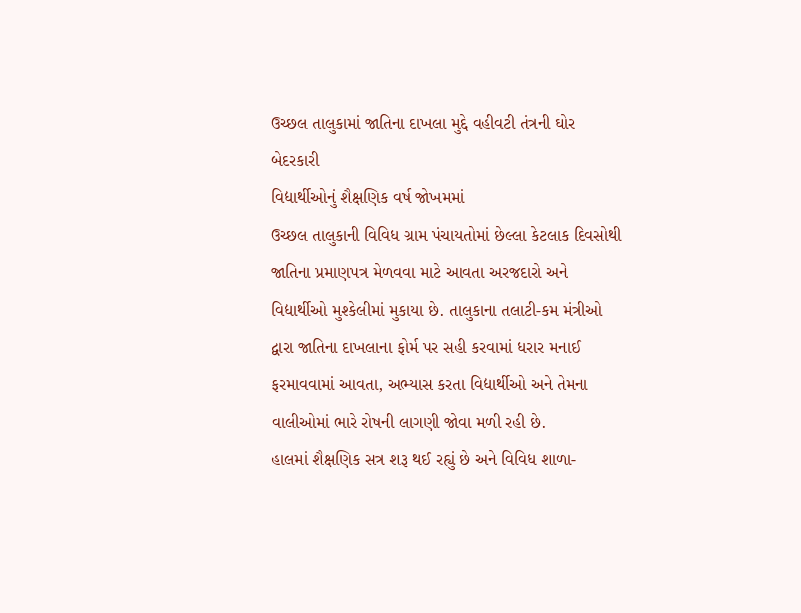ઉચ્છલ તાલુકામાં જાતિના દાખલા મુદ્દે વહીવટી તંત્રની ઘોર બેદરકારી
વિદ્યાર્થીઓનું શૈક્ષણિક વર્ષ જોખમમાં
ઉચ્છલ તાલુકાની વિવિધ ગ્રામ પંચાયતોમાં છેલ્લા કેટલાક દિવસોથી જાતિના પ્રમાણપત્ર મેળવવા માટે આવતા અરજદારો અને વિદ્યાર્થીઓ મુશ્કેલીમાં મુકાયા છે. તાલુકાના તલાટી-કમ મંત્રીઓ દ્વારા જાતિના દાખલાના ફોર્મ પર સહી કરવામાં ધરાર મનાઈ ફરમાવવામાં આવતા, અભ્યાસ કરતા વિદ્યાર્થીઓ અને તેમના વાલીઓમાં ભારે રોષની લાગણી જોવા મળી રહી છે.
હાલમાં શૈક્ષણિક સત્ર શરૂ થઈ રહ્યું છે અને વિવિધ શાળા-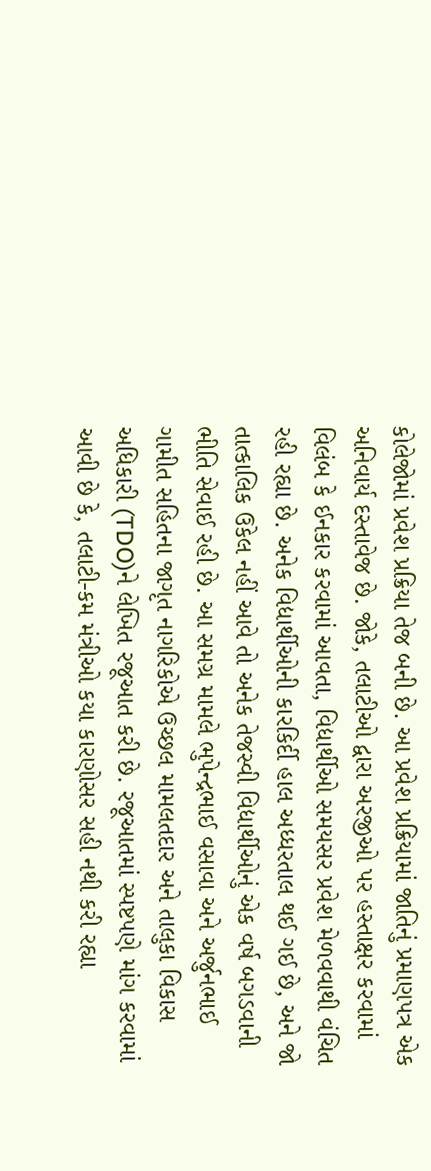કોલેજોમાં પ્રવેશ પ્રક્રિયા તેજ બની છે. આ પ્રવેશ પ્રક્રિયામાં જાતિનું પ્રમાણપત્ર એક અનિવાર્ય દસ્તાવેજ છે. જોકે, તલાટીઓ દ્વારા અરજીઓ પર હસ્તાક્ષર કરવામાં વિલંબ કે ઈનકાર કરવામાં આવતા, વિદ્યાર્થીઓ સમયસર પ્રવેશ મેળવવાથી વંચિત રહી રહ્યા છે. અનેક વિદ્યાર્થીઓની કારકિર્દી હાલ અધ્ધરતાલ થઈ ગઈ છે, અને જો તાત્કાલિક ઉકેલ નહીં આવે તો અનેક તેજસ્વી વિદ્યાર્થીઓનું એક વર્ષ બગડવાની ભીતિ સેવાઈ રહી છે. આ સમગ્ર મામલે ભુપેન્દ્રભાઈ વસાવા અને અર્જુનભાઈ ગામીત સહિતના જાગૃત નાગરિકોએ ઉચ્છલ મામલતદાર અને તાલુકા વિકાસ અધિકારી (TDO)ને લેખિત રજૂઆત કરી છે. રજૂઆતમાં સ્પષ્ટપણે માંગ કરવામાં આવી છે કે, તલાટી-કમ મંત્રીઓ કયા કારણોસર સહી નથી કરી રહ્યા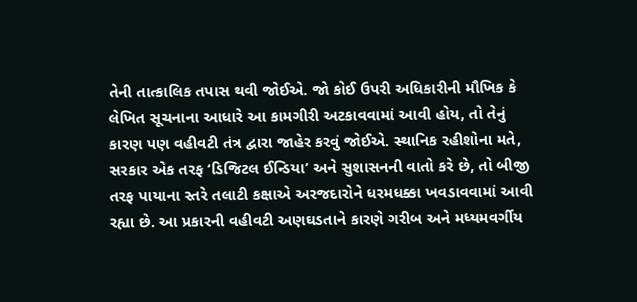તેની તાત્કાલિક તપાસ થવી જોઈએ. જો કોઈ ઉપરી અધિકારીની મૌખિક કે લેખિત સૂચનાના આધારે આ કામગીરી અટકાવવામાં આવી હોય, તો તેનું કારણ પણ વહીવટી તંત્ર દ્વારા જાહેર કરવું જોઈએ. સ્થાનિક રહીશોના મતે, સરકાર એક તરફ ‘ડિજિટલ ઈન્ડિયા’ અને સુશાસનની વાતો કરે છે, તો બીજી તરફ પાયાના સ્તરે તલાટી કક્ષાએ અરજદારોને ધરમધક્કા ખવડાવવામાં આવી રહ્યા છે. આ પ્રકારની વહીવટી અણઘડતાને કારણે ગરીબ અને મધ્યમવર્ગીય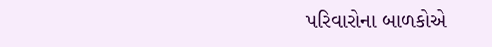પરિવારોના બાળકોએ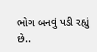ભોગ બનવું પડી રહ્યું છે..